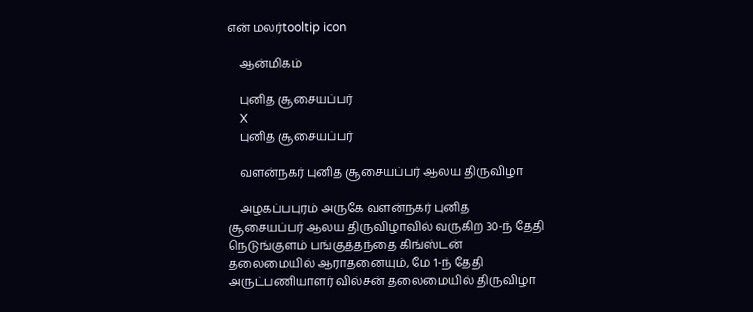என் மலர்tooltip icon

    ஆன்மிகம்

    புனித சூசையப்பர்
    X
    புனித சூசையப்பர்

    வளன்நகர் புனித சூசையப்பர் ஆலய திருவிழா

    அழகப்பபுரம் அருகே வளன்நகர் புனித சூசையப்பர் ஆலய திருவிழாவில் வருகிற 30-ந் தேதி நெடுங்குளம் பங்குத்தந்தை கிங்ஸ்டன் தலைமையில் ஆராதனையும், மே 1-ந் தேதி அருட்பணியாளர் வில்சன் தலைமையில் திருவிழா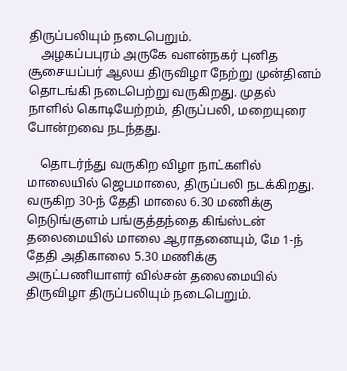திருப்பலியும் நடைபெறும்.
    அழகப்பபுரம் அருகே வளன்நகர் புனித சூசையப்பர் ஆலய திருவிழா நேற்று முன்தினம் தொடங்கி நடைபெற்று வருகிறது. முதல் நாளில் கொடியேற்றம், திருப்பலி, மறையுரை போன்றவை நடந்தது.

    தொடர்ந்து வருகிற விழா நாட்களில் மாலையில் ஜெபமாலை, திருப்பலி நடக்கிறது. வருகிற 30-ந் தேதி மாலை 6.30 மணிக்கு நெடுங்குளம் பங்குத்தந்தை கிங்ஸ்டன் தலைமையில் மாலை ஆராதனையும், மே 1-ந் தேதி அதிகாலை 5.30 மணிக்கு அருட்பணியாளர் வில்சன் தலைமையில் திருவிழா திருப்பலியும் நடைபெறும்.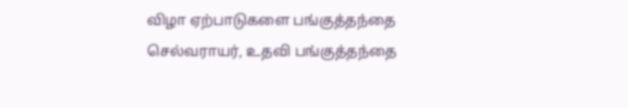விழா ஏற்பாடுகளை பங்குத்தந்தை செல்வராயர், உதவி பங்குத்தந்தை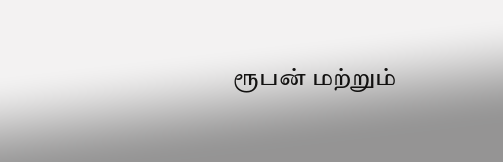ரூபன் மற்றும்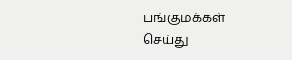பங்குமக்கள் செய்து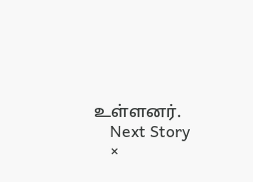உள்ளனர்.
    Next Story
    ×